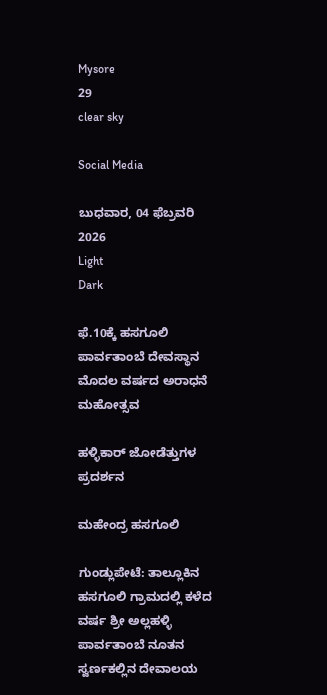Mysore
29
clear sky

Social Media

ಬುಧವಾರ, 04 ಫೆಬ್ರವರಿ 2026
Light
Dark

ಫೆ.10ಕ್ಕೆ ಹಸಗೂಲಿ ಪಾರ್ವತಾಂಬೆ ದೇವಸ್ಥಾನ ಮೊದಲ ವರ್ಷದ ಅರಾಧನೆ ಮಹೋತ್ಸವ

ಹಳ್ಳಿಕಾರ್ ಜೋಡೆತ್ತುಗಳ ಪ್ರದರ್ಶನ

ಮಹೇಂದ್ರ ಹಸಗೂಲಿ

ಗುಂಡ್ಲುಪೇಟೆ: ತಾಲ್ಲೂಕಿನ ಹಸಗೂಲಿ ಗ್ರಾಮದಲ್ಲಿ ಕಳೆದ ವರ್ಷ ಶ್ರೀ ಅಲ್ಲಹಳ್ಳಿ ಪಾರ್ವತಾಂಬೆ ನೂತನ ಸ್ವರ್ಣಕಲ್ಲಿನ ದೇವಾಲಯ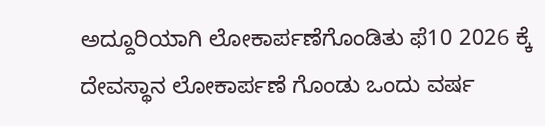ಅದ್ದೂರಿಯಾಗಿ ಲೋಕಾರ್ಪಣೆಗೊಂಡಿತು ಫೆ10 2026 ಕ್ಕೆ ದೇವಸ್ಥಾನ ಲೋಕಾರ್ಪಣೆ ಗೊಂಡು ಒಂದು ವರ್ಷ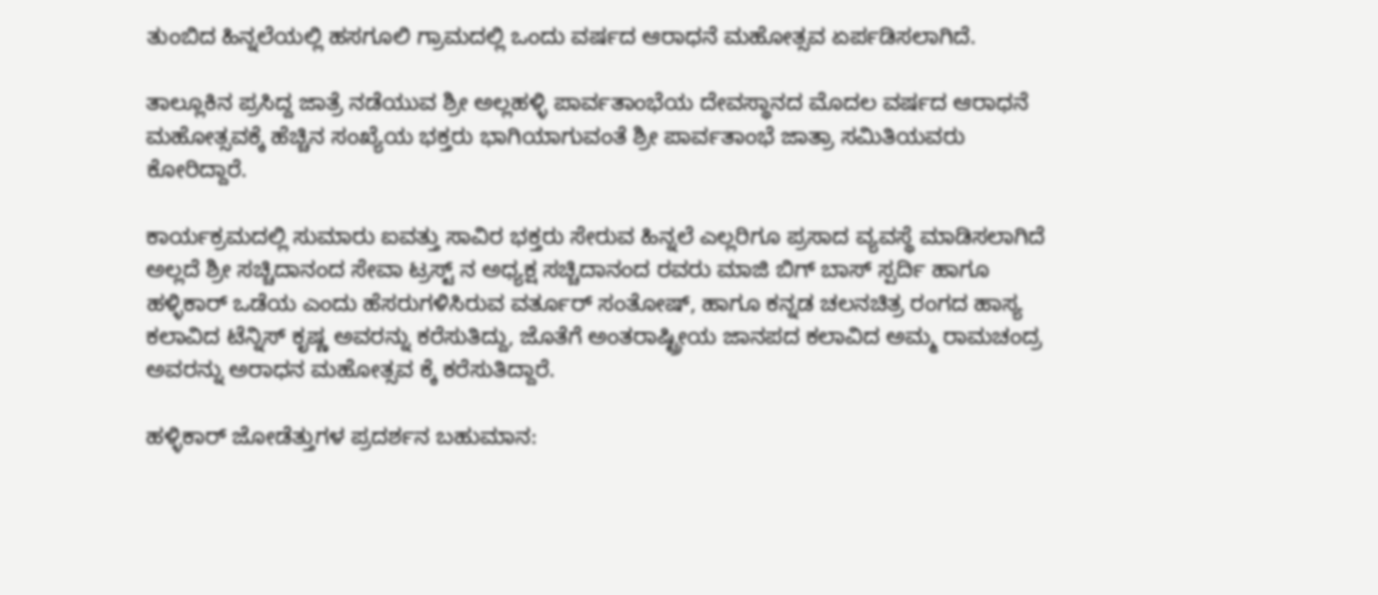ತುಂಬಿದ ಹಿನ್ನಲೆಯಲ್ಲಿ ಹಸಗೂಲಿ ಗ್ರಾಮದಲ್ಲಿ ಒಂದು ವರ್ಷದ ಆರಾಧನೆ ಮಹೋತ್ಸವ ಏರ್ಪಡಿಸಲಾಗಿದೆ.

ತಾಲ್ಲೂಕಿನ ಪ್ರಸಿದ್ದ ಜಾತ್ರೆ ನಡೆಯುವ ಶ್ರೀ ಅಲ್ಲಹಳ್ಳಿ ಪಾರ್ವತಾಂಭೆಯ ದೇವಸ್ಥಾನದ ಮೊದಲ ವರ್ಷದ ಆರಾಧನೆ ಮಹೋತ್ಸವಕ್ಕೆ ಹೆಚ್ಚಿನ ಸಂಖ್ಯೆಯ ಭಕ್ತರು ಭಾಗಿಯಾಗುವಂತೆ ಶ್ರೀ ಪಾರ್ವತಾಂಭೆ ಜಾತ್ರಾ ಸಮಿತಿಯವರು ಕೋರಿದ್ದಾರೆ.

ಕಾರ್ಯಕ್ರಮದಲ್ಲಿ ಸುಮಾರು ಐವತ್ತು ಸಾವಿರ ಭಕ್ತರು ಸೇರುವ ಹಿನ್ನಲೆ ಎಲ್ಲರಿಗೂ ಪ್ರಸಾದ ವ್ಯವಸ್ಥೆ ಮಾಡಿಸಲಾಗಿದೆ ಅಲ್ಲದೆ ಶ್ರೀ ಸಚ್ಚಿದಾನಂದ ಸೇವಾ ಟ್ರಸ್ಟ್ ನ ಅಧ್ಯಕ್ಷ ಸಚ್ಚಿದಾನಂದ ರವರು ಮಾಜಿ ಬಿಗ್ ಬಾಸ್ ಸ್ಪರ್ದಿ ಹಾಗೂ ಹಳ್ಳಿಕಾರ್ ಒಡೆಯ ಎಂದು ಹೆಸರುಗಳಿಸಿರುವ ವರ್ತೂರ್ ಸಂತೋಷ್, ಹಾಗೂ ಕನ್ನಡ ಚಲನಚಿತ್ರ ರಂಗದ ಹಾಸ್ಯ ಕಲಾವಿದ ಟೆನ್ನಿಸ್ ಕೃಷ್ಣ ಅವರನ್ನು ಕರೆಸುತಿದ್ದು, ಜೊತೆಗೆ ಅಂತರಾಷ್ಟ್ರೀಯ ಜಾನಪದ ಕಲಾವಿದ ಅಮ್ಮ ರಾಮಚಂದ್ರ ಅವರನ್ನು ಅರಾಧನ ಮಹೋತ್ಸವ ಕ್ಕೆ ಕರೆಸುತಿದ್ದಾರೆ.

ಹಳ್ಳಿಕಾರ್ ಜೋಡೆತ್ತುಗಳ ಪ್ರದರ್ಶನ ಬಹುಮಾನ: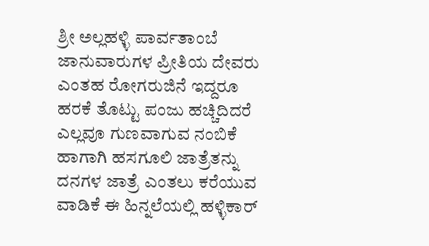ಶ್ರೀ ಅಲ್ಲಹಳ್ಳಿ ಪಾರ್ವತಾಂಬೆ ಜಾನುವಾರುಗಳ ಪ್ರೀತಿಯ ದೇವರು ಎಂತಹ ರೋಗರುಜಿನೆ ಇದ್ದರೂ ಹರಕೆ ತೊಟ್ಟು ಪಂಜು ಹಚ್ಚಿದಿದರೆ ಎಲ್ಲವೂ ಗುಣವಾಗುವ ನಂಬಿಕೆ ಹಾಗಾಗಿ ಹಸಗೂಲಿ ಜಾತ್ರೆತನ್ನು ದನಗಳ ಜಾತ್ರೆ ಎಂತಲು ಕರೆಯುವ ವಾಡಿಕೆ ಈ ಹಿನ್ನಲೆಯಲ್ಲಿ ಹಳ್ಳಿಕಾರ್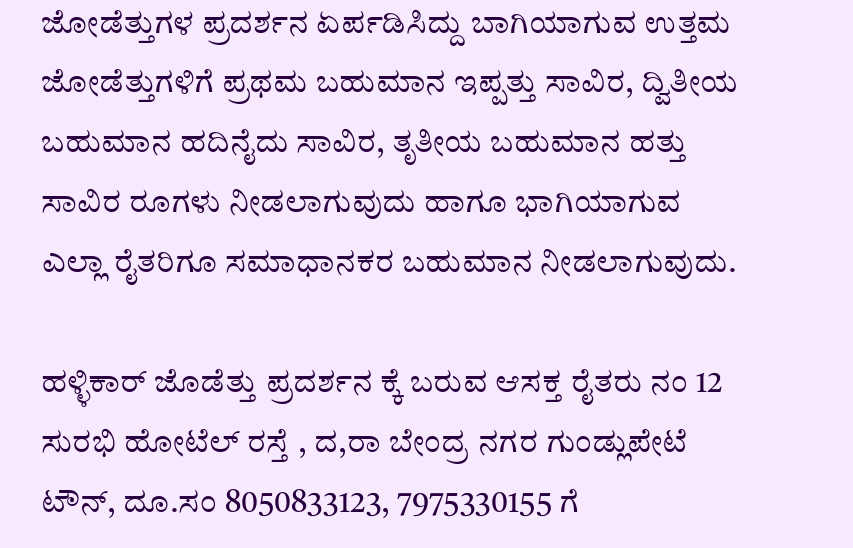ಜೋಡೆತ್ತುಗಳ ಪ್ರದರ್ಶನ ಏರ್ಪಡಿಸಿದ್ದು ಬಾಗಿಯಾಗುವ ಉತ್ತಮ ಜೋಡೆತ್ತುಗಳಿಗೆ ಪ್ರಥಮ ಬಹುಮಾನ ಇಪ್ಪತ್ತು ಸಾವಿರ, ದ್ವಿತೀಯ ಬಹುಮಾನ ಹದಿನೈದು ಸಾವಿರ, ತೃತೀಯ ಬಹುಮಾನ ಹತ್ತು ಸಾವಿರ ರೂಗಳು ನೀಡಲಾಗುವುದು ಹಾಗೂ ಭಾಗಿಯಾಗುವ ಎಲ್ಲಾ ರೈತರಿಗೂ ಸಮಾಧಾನಕರ ಬಹುಮಾನ ನೀಡಲಾಗುವುದು.

ಹಳ್ಳಿಕಾರ್ ಜೊಡೆತ್ತು ಪ್ರದರ್ಶನ ಕ್ಕೆ ಬರುವ ಆಸಕ್ತ ರೈತರು ನಂ 12 ಸುರಭಿ ಹೋಟೆಲ್ ರಸ್ತೆ , ದ,ರಾ ಬೇಂದ್ರ ನಗರ ಗುಂಡ್ಲುಪೇಟೆ ಟೌನ್, ದೂ.ಸಂ 8050833123, 7975330155 ಗೆ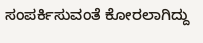ಸಂಪರ್ಕಿಸುವಂತೆ ಕೋರಲಾಗಿದ್ದು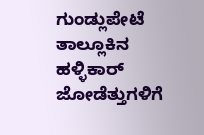ಗುಂಡ್ಲುಪೇಟೆ ತಾಲ್ಲೂಕಿನ ಹಳ್ಳಿಕಾರ್ ಜೋಡೆತ್ತುಗಳಿಗೆ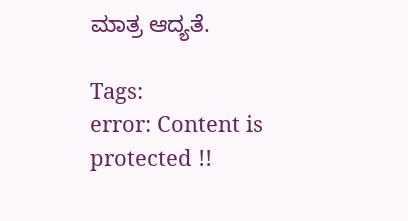ಮಾತ್ರ ಆದ್ಯತೆ.

Tags:
error: Content is protected !!